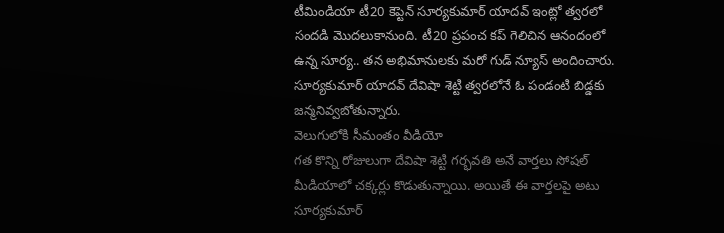టీమిండియా టీ20 కెప్టెన్ సూర్యకుమార్ యాదవ్ ఇంట్లో త్వరలో సందడి మొదలుకానుంది. టీ20 ప్రపంచ కప్ గెలిచిన ఆనందంలో ఉన్న సూర్య.. తన అభిమానులకు మరో గుడ్ న్యూస్ అందించారు. సూర్యకుమార్ యాదవ్ దేవిషా శెట్టి త్వరలోనే ఓ పండంటి బిడ్డకు జన్మనివ్వబోతున్నారు.
వెలుగులోకి సీమంతం వీడియో
గత కొన్ని రోజులుగా దేవిషా శెట్టి గర్భవతి అనే వార్తలు సోషల్ మీడియాలో చక్కర్లు కొడుతున్నాయి. అయితే ఈ వార్తలపై అటు సూర్యకుమార్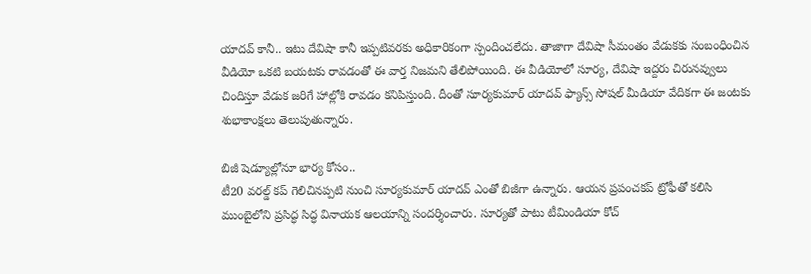యాదవ్ కానీ.. ఇటు దేవిషా కానీ ఇప్పటివరకు అధికారికంగా స్పందించలేదు. తాజాగా దేవిషా సీమంతం వేడుకకు సంబంధించిన వీడియో ఒకటి బయటకు రావడంతో ఈ వార్త నిజమని తేలిపోయింది. ఈ వీడియోలో సూర్య, దేవిషా ఇద్దరు చిరునవ్వులు చిందిస్తూ వేడుక జరిగే హాల్లోకి రావడం కనిపిస్తుంది. దీంతో సూర్యకుమార్ యాదవ్ ఫ్యాన్స్ సోషల్ మీడియా వేదికగా ఈ జంటకు శుభాకాంక్షలు తెలుపుతున్నారు.

బిజీ షెడ్యూల్లోనూ భార్య కోసం..
టీ20 వరల్డ్ కప్ గెలిచినప్పటి నుంచి సూర్యకుమార్ యాదవ్ ఎంతో బిజీగా ఉన్నారు. ఆయన ప్రపంచకప్ ట్రోఫీతో కలిసి ముంబైలోని ప్రసిద్ధ సిద్ధ వినాయక ఆలయాన్ని సందర్శించారు. సూర్యతో పాటు టీమిండియా కోచ్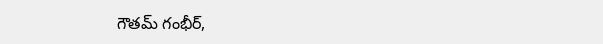గౌతమ్ గంభీర్,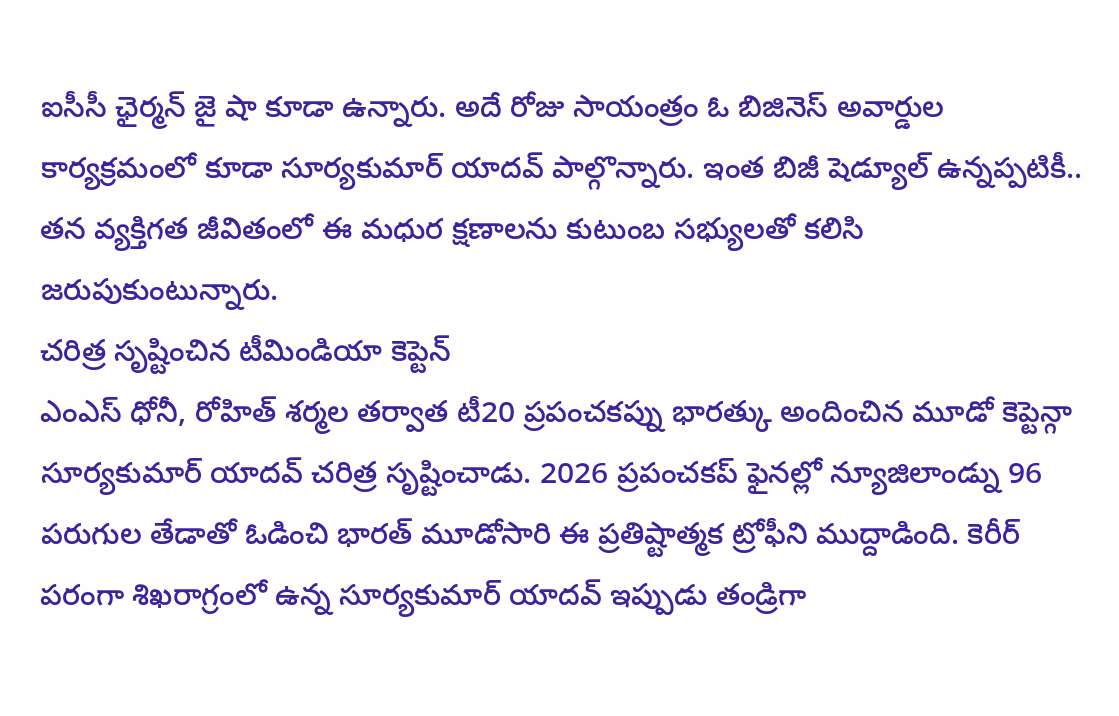ఐసీసీ ఛైర్మన్ జై షా కూడా ఉన్నారు. అదే రోజు సాయంత్రం ఓ బిజినెస్ అవార్డుల కార్యక్రమంలో కూడా సూర్యకుమార్ యాదవ్ పాల్గొన్నారు. ఇంత బిజీ షెడ్యూల్ ఉన్నప్పటికీ.. తన వ్యక్తిగత జీవితంలో ఈ మధుర క్షణాలను కుటుంబ సభ్యులతో కలిసి జరుపుకుంటున్నారు.
చరిత్ర సృష్టించిన టీమిండియా కెప్టెన్
ఎంఎస్ ధోనీ, రోహిత్ శర్మల తర్వాత టీ20 ప్రపంచకప్ను భారత్కు అందించిన మూడో కెప్టెన్గా సూర్యకుమార్ యాదవ్ చరిత్ర సృష్టించాడు. 2026 ప్రపంచకప్ ఫైనల్లో న్యూజిలాండ్ను 96 పరుగుల తేడాతో ఓడించి భారత్ మూడోసారి ఈ ప్రతిష్టాత్మక ట్రోఫీని ముద్దాడింది. కెరీర్ పరంగా శిఖరాగ్రంలో ఉన్న సూర్యకుమార్ యాదవ్ ఇప్పుడు తండ్రిగా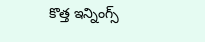కొత్త ఇన్నింగ్స్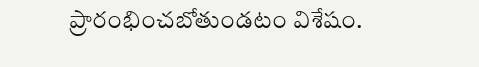ప్రారంభించబోతుండటం విశేషం.